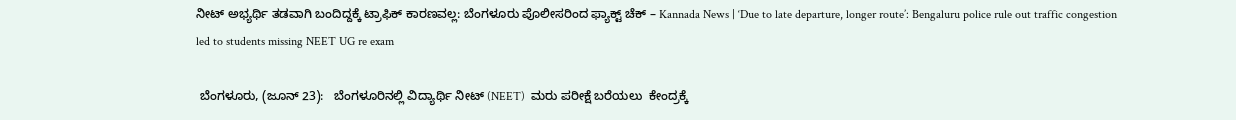ನೀಟ್ ಅಭ್ಯರ್ಥಿ ತಡವಾಗಿ ಬಂದಿದ್ದಕ್ಕೆ ಟ್ರಾಫಿಕ್ ಕಾರಣವಲ್ಲ: ಬೆಂಗಳೂರು ಪೊಲೀಸರಿಂದ ಫ್ಯಾಕ್ಟ್‌ ಚೆಕ್‌ – Kannada News | ‘Due to late departure, longer route’: Bengaluru police rule out traffic congestion led to students missing NEET UG re exam

 ಬೆಂಗಳೂರು, (ಜೂನ್ 23):   ಬೆಂಗಳೂರಿನಲ್ಲಿ ವಿದ್ಯಾರ್ಥಿ ನೀಟ್ (NEET)  ಮರು ಪರೀಕ್ಷೆ ಬರೆಯಲು  ಕೇಂದ್ರಕ್ಕೆ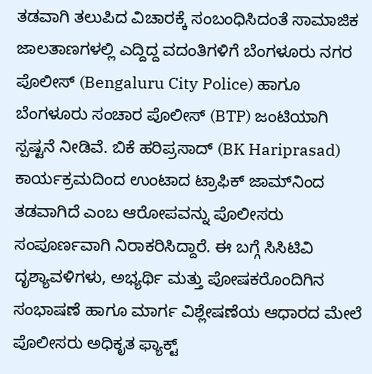ತಡವಾಗಿ ತಲುಪಿದ ವಿಚಾರಕ್ಕೆ ಸಂಬಂಧಿಸಿದಂತೆ ಸಾಮಾಜಿಕ ಜಾಲತಾಣಗಳಲ್ಲಿ ಎದ್ದಿದ್ದ ವದಂತಿಗಳಿಗೆ ಬೆಂಗಳೂರು ನಗರ ಪೊಲೀಸ್ (Bengaluru City Police) ಹಾಗೂ ಬೆಂಗಳೂರು ಸಂಚಾರ ಪೊಲೀಸ್ (BTP) ಜಂಟಿಯಾಗಿ ಸ್ಪಷ್ಟನೆ ನೀಡಿವೆ. ಬಿಕೆ ಹರಿಪ್ರಸಾದ್ (BK Hariprasad) ಕಾರ್ಯಕ್ರಮದಿಂದ ಉಂಟಾದ ಟ್ರಾಫಿಕ್ ಜಾಮ್‌ನಿಂದ ತಡವಾಗಿದೆ ಎಂಬ ಆರೋಪವನ್ನು ಪೊಲೀಸರು ಸಂಪೂರ್ಣವಾಗಿ ನಿರಾಕರಿಸಿದ್ದಾರೆ. ಈ ಬಗ್ಗೆ ಸಿಸಿಟಿವಿ ದೃಶ್ಯಾವಳಿಗಳು, ಅಭ್ಯರ್ಥಿ ಮತ್ತು ಪೋಷಕರೊಂದಿಗಿನ ಸಂಭಾಷಣೆ ಹಾಗೂ ಮಾರ್ಗ ವಿಶ್ಲೇಷಣೆಯ ಆಧಾರದ ಮೇಲೆ ಪೊಲೀಸರು ಅಧಿಕೃತ ಫ್ಯಾಕ್ಟ್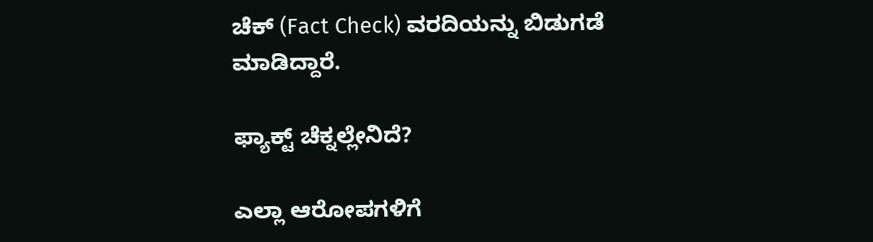ಚೆಕ್ (Fact Check) ವರದಿಯನ್ನು ಬಿಡುಗಡೆ ಮಾಡಿದ್ದಾರೆ.

ಫ್ಯಾಕ್ಟ್ ಚೆಕ್ನಲ್ಲೇನಿದೆ?

ಎಲ್ಲಾ ಆರೋಪಗಳಿಗೆ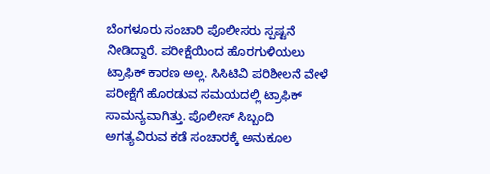ಬೆಂಗಳೂರು ಸಂಚಾರಿ ಪೊಲೀಸರು ಸ್ಪಷ್ಟನೆ ನೀಡಿದ್ದಾರೆ. ಪರೀಕ್ಷೆಯಿಂದ ಹೊರಗುಳಿಯಲು ಟ್ರಾಫಿಕ್ ಕಾರಣ ಅಲ್ಲ. ಸಿಸಿಟಿವಿ ಪರಿಶೀಲನೆ ವೇಳೆ ಪರೀಕ್ಷೆಗೆ ಹೊರಡುವ ಸಮಯದಲ್ಲಿ ಟ್ರಾಫಿಕ್ ಸಾಮನ್ಯವಾಗಿತ್ತು. ಪೊಲೀಸ್ ಸಿಬ್ಬಂದಿ ಅಗತ್ಯವಿರುವ ಕಡೆ ಸಂಚಾರಕ್ಕೆ ಅನುಕೂಲ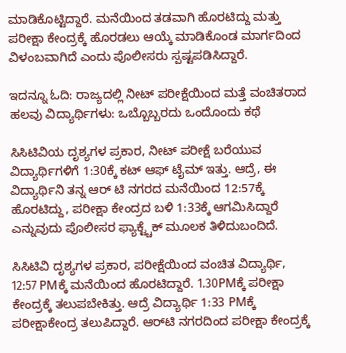ಮಾಡಿಕೊಟ್ಟಿದ್ದಾರೆ. ಮನೆಯಿಂದ ತಡವಾಗಿ ಹೊರಟಿದ್ದು ಮತ್ತು ಪರೀಕ್ಷಾ ಕೇಂದ್ರಕ್ಕೆ ಹೊರಡಲು ಆಯ್ಕೆ ಮಾಡಿಕೊಂಡ ಮಾರ್ಗದಿಂದ ವಿಳಂಬವಾಗಿದೆ ಎಂದು ಪೊಲೀಸರು ಸ್ಪಷ್ಟಪಡಿಸಿದ್ದಾರೆ.

ಇದನ್ನೂ ಓದಿ: ರಾಜ್ಯದಲ್ಲಿ ನೀಟ್ ಪರೀಕ್ಷೆಯಿಂದ ಮತ್ತೆ ವಂಚಿತರಾದ ಹಲವು ವಿದ್ಯಾರ್ಥಿಗಳು: ಒಬ್ಬೊಬ್ಬರದು ಒಂದೊಂದು ಕಥೆ

ಸಿಸಿಟಿವಿಯ ದೃಶ್ಯಗಳ ಪ್ರಕಾರ, ನೀಟ್ ಪರೀಕ್ಷೆ ಬರೆಯುವ ವಿದ್ಯಾರ್ಥಿಗಳಿಗೆ 1:30ಕ್ಕೆ ಕಟ್ ಆಫ್ ಟೈಮ್ ಇತ್ತು. ಆದ್ರೆ, ಈ ವಿದ್ಯಾರ್ಥಿನಿ ತನ್ನ ಆರ್ ಟಿ ನಗರದ ಮನೆಯಿಂದ 12:57ಕ್ಕೆ ಹೊರಟಿದ್ದು, ಪರೀಕ್ಷಾ ಕೇಂದ್ರದ ಬಳಿ 1:33ಕ್ಕೆ ಆಗಮಿಸಿದ್ದಾರೆ ಎನ್ನುವುದು ಪೊಲೀಸರ ಫ್ಯಾಕ್ಟ್ಚೆಕ್ ಮೂಲಕ ತಿಳಿದುಬಂದಿದೆ.

ಸಿಸಿಟಿವಿ ದೃಶ್ಯಗಳ ಪ್ರಕಾರ, ಪರೀಕ್ಷೆಯಿಂದ ವಂಚಿತ ವಿದ್ಯಾರ್ಥಿ, 12:57 PMಕ್ಕೆ ಮನೆಯಿಂದ ಹೊರಟಿದ್ದಾರೆ. 1.30PMಕ್ಕೆ ಪರೀಕ್ಷಾ ಕೇಂದ್ರಕ್ಕೆ ತಲುಪಬೇಕಿತ್ತು. ಆದ್ರೆ ವಿದ್ಯಾರ್ಥಿ 1:33 PMಕ್ಕೆ ಪರೀಕ್ಷಾಕೇಂದ್ರ ತಲುಪಿದ್ದಾರೆ. ಆರ್‌ಟಿ ನಗರದಿಂದ ಪರೀಕ್ಷಾ ಕೇಂದ್ರಕ್ಕೆ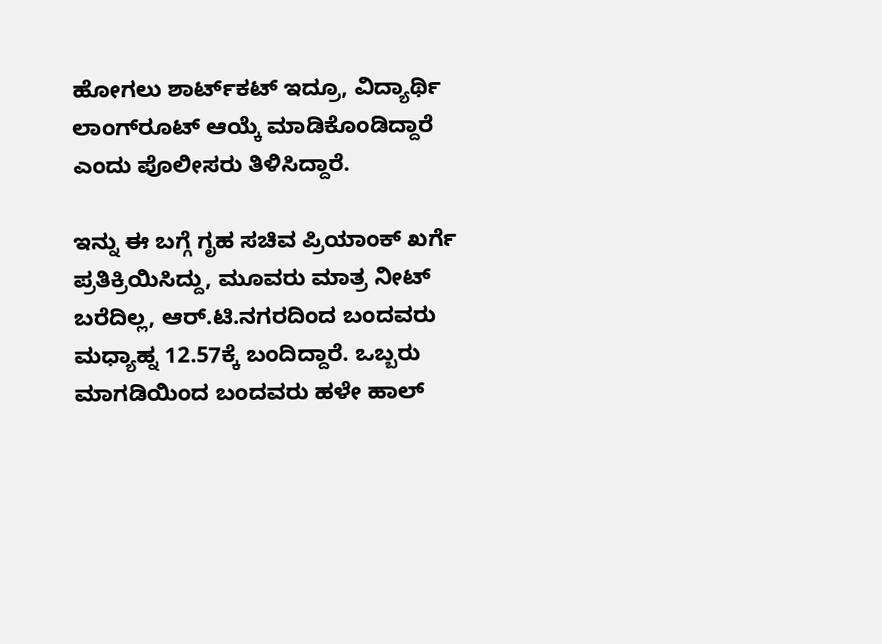ಹೋಗಲು ಶಾರ್ಟ್‌ಕಟ್ ಇದ್ರೂ, ವಿದ್ಯಾರ್ಥಿ ಲಾಂಗ್‌ರೂಟ್ ಆಯ್ಕೆ ಮಾಡಿಕೊಂಡಿದ್ದಾರೆ ಎಂದು ಪೊಲೀಸರು ತಿಳಿಸಿದ್ದಾರೆ.

ಇನ್ನು ಈ ಬಗ್ಗೆ ಗೃಹ ಸಚಿವ ಪ್ರಿಯಾಂಕ್ ಖರ್ಗೆ ಪ್ರತಿಕ್ರಿಯಿಸಿದ್ದು, ಮೂವರು ಮಾತ್ರ ನೀಟ್ ಬರೆದಿಲ್ಲ, ಆರ್.ಟಿ.ನಗರದಿಂದ ಬಂದವರು ಮಧ್ಯಾಹ್ನ 12.57ಕ್ಕೆ ಬಂದಿದ್ದಾರೆ. ಒಬ್ಬರು ಮಾಗಡಿಯಿಂದ ಬಂದವರು ಹಳೇ ಹಾಲ್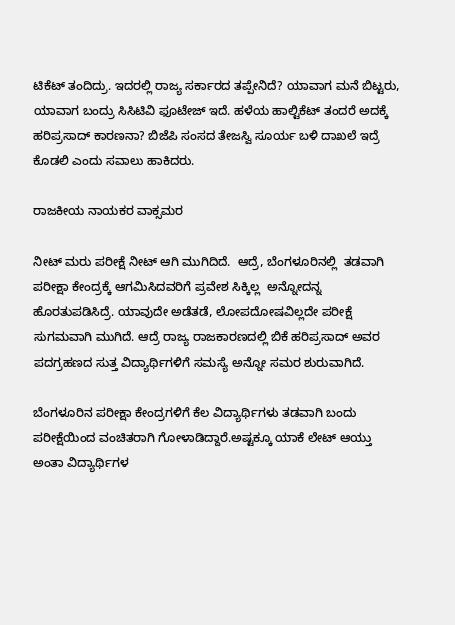ಟಿಕೆಟ್ ತಂದಿದ್ರು. ಇದರಲ್ಲಿ ರಾಜ್ಯ ಸರ್ಕಾರದ ತಪ್ಪೇನಿದೆ? ಯಾವಾಗ ಮನೆ ಬಿಟ್ಟರು, ಯಾವಾಗ ಬಂದ್ರು ಸಿಸಿಟಿವಿ ಫೂಟೇಜ್ ಇದೆ. ಹಳೆಯ ಹಾಲ್ಟಿಕೆಟ್ ತಂದರೆ ಅದಕ್ಕೆ ಹರಿಪ್ರಸಾದ್ ಕಾರಣನಾ? ಬಿಜೆಪಿ ಸಂಸದ ತೇಜಸ್ವಿ ಸೂರ್ಯ ಬಳಿ ದಾಖಲೆ ಇದ್ರೆ ಕೊಡಲಿ ಎಂದು ಸವಾಲು ಹಾಕಿದರು.

ರಾಜಕೀಯ ನಾಯಕರ ವಾಕ್ಸಮರ

ನೀಟ್ ಮರು ಪರೀಕ್ಷೆ ನೀಟ್ ಆಗಿ ಮುಗಿದಿದೆ.  ಆದ್ರೆ, ಬೆಂಗಳೂರಿನಲ್ಲಿ  ತಡವಾಗಿ ಪರೀಕ್ಷಾ ಕೇಂದ್ರಕ್ಕೆ ಆಗಮಿಸಿದವರಿಗೆ ಪ್ರವೇಶ ಸಿಕ್ಕಿಲ್ಲ  ಅನ್ನೋದನ್ನ ಹೊರತುಪಡಿಸಿದ್ರೆ. ಯಾವುದೇ ಅಡೆತಡೆ, ಲೋಪದೋಷವಿಲ್ಲದೇ ಪರೀಕ್ಷೆ ಸುಗಮವಾಗಿ ಮುಗಿದೆ. ಆದ್ರೆ ರಾಜ್ಯ ರಾಜಕಾರಣದಲ್ಲಿ ಬಿಕೆ ಹರಿಪ್ರಸಾದ್ ಅವರ ಪದಗ್ರಹಣದ ಸುತ್ತ ವಿದ್ಯಾರ್ಥಿಗಳಿಗೆ ಸಮಸ್ಯೆ ಅನ್ನೋ ಸಮರ ಶುರುವಾಗಿದೆ.

ಬೆಂಗಳೂರಿನ ಪರೀಕ್ಷಾ ಕೇಂದ್ರಗಳಿಗೆ ಕೆಲ ವಿದ್ಯಾರ್ಥಿಗಳು ತಡವಾಗಿ ಬಂದು ಪರೀಕ್ಷೆಯಿಂದ ವಂಚಿತರಾಗಿ ಗೋಳಾಡಿದ್ದಾರೆ.ಅಷ್ಟಕ್ಕೂ ಯಾಕೆ ಲೇಟ್ ಆಯ್ತು ಅಂತಾ ವಿದ್ಯಾರ್ಥಿಗಳ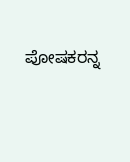ಪೋಷಕರನ್ನ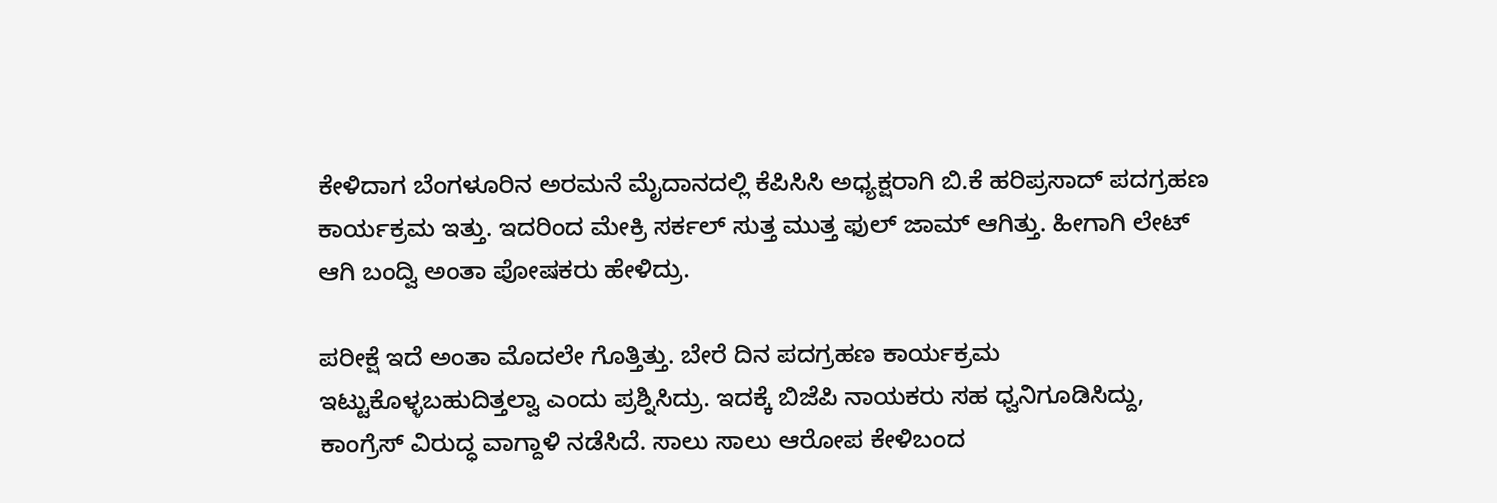ಕೇಳಿದಾಗ ಬೆಂಗಳೂರಿನ ಅರಮನೆ ಮೈದಾನದಲ್ಲಿ ಕೆಪಿಸಿಸಿ ಅಧ್ಯಕ್ಷರಾಗಿ ಬಿ.ಕೆ ಹರಿಪ್ರಸಾದ್ ಪದಗ್ರಹಣ ಕಾರ್ಯಕ್ರಮ ಇತ್ತು. ಇದರಿಂದ ಮೇಕ್ರಿ ಸರ್ಕಲ್ ಸುತ್ತ ಮುತ್ತ ಫುಲ್ ಜಾಮ್ ಆಗಿತ್ತು. ಹೀಗಾಗಿ ಲೇಟ್ ಆಗಿ ಬಂದ್ವಿ ಅಂತಾ ಪೋಷಕರು ಹೇಳಿದ್ರು.

ಪರೀಕ್ಷೆ ಇದೆ ಅಂತಾ ಮೊದಲೇ ಗೊತ್ತಿತ್ತು. ಬೇರೆ ದಿನ ಪದಗ್ರಹಣ ಕಾರ್ಯಕ್ರಮ ಇಟ್ಟುಕೊಳ್ಳಬಹುದಿತ್ತಲ್ವಾ ಎಂದು ಪ್ರಶ್ನಿಸಿದ್ರು. ಇದಕ್ಕೆ ಬಿಜೆಪಿ ನಾಯಕರು ಸಹ ಧ್ವನಿಗೂಡಿಸಿದ್ದು, ಕಾಂಗ್ರೆಸ್ ವಿರುದ್ಧ ವಾಗ್ದಾಳಿ ನಡೆಸಿದೆ. ಸಾಲು ಸಾಲು ಆರೋಪ ಕೇಳಿಬಂದ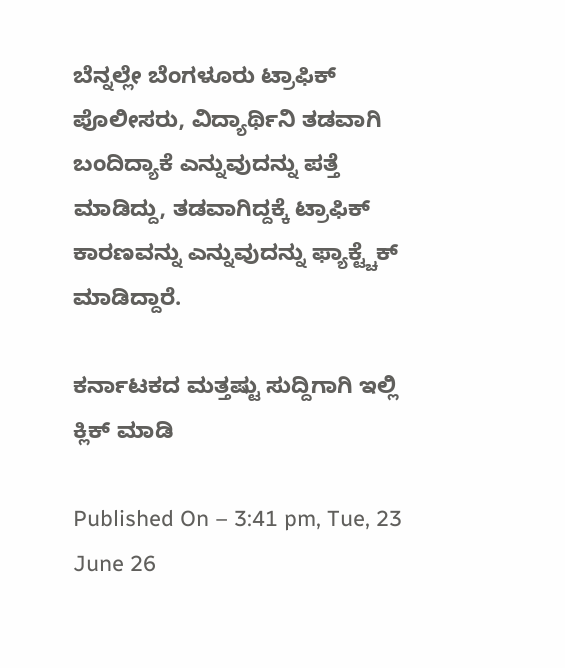ಬೆನ್ನಲ್ಲೇ ಬೆಂಗಳೂರು ಟ್ರಾಫಿಕ್ ಪೊಲೀಸರು, ವಿದ್ಯಾರ್ಥಿನಿ ತಡವಾಗಿ ಬಂದಿದ್ಯಾಕೆ ಎನ್ನುವುದನ್ನು ಪತ್ತೆ ಮಾಡಿದ್ದು, ತಡವಾಗಿದ್ದಕ್ಕೆ ಟ್ರಾಫಿಕ್ ಕಾರಣವನ್ನು ಎನ್ನುವುದನ್ನು ಫ್ಯಾಕ್ಟ್ಚೆಕ್ ಮಾಡಿದ್ದಾರೆ.

ಕರ್ನಾಟಕದ ಮತ್ತಷ್ಟು ಸುದ್ದಿಗಾಗಿ ಇಲ್ಲಿ ಕ್ಲಿಕ್ ಮಾಡಿ

Published On – 3:41 pm, Tue, 23 June 26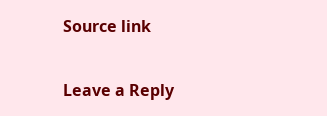Source link

Leave a Reply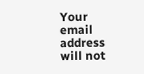Your email address will not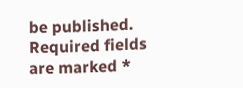be published. Required fields are marked *